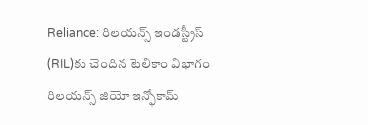Reliance: రిలయన్స్ ఇండస్ట్రీస్ (RIL)కు చెందిన టెలికాం విభాగం రిలయన్స్ జియో ఇన్ఫోకామ్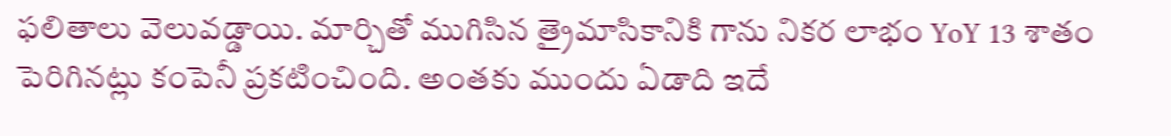ఫలితాలు వెలువడ్డాయి. మార్చితో ముగిసిన త్రైమాసికానికి గాను నికర లాభం YoY 13 శాతం పెరిగినట్లు కంపెనీ ప్రకటించింది. అంతకు ముందు ఏడాది ఇదే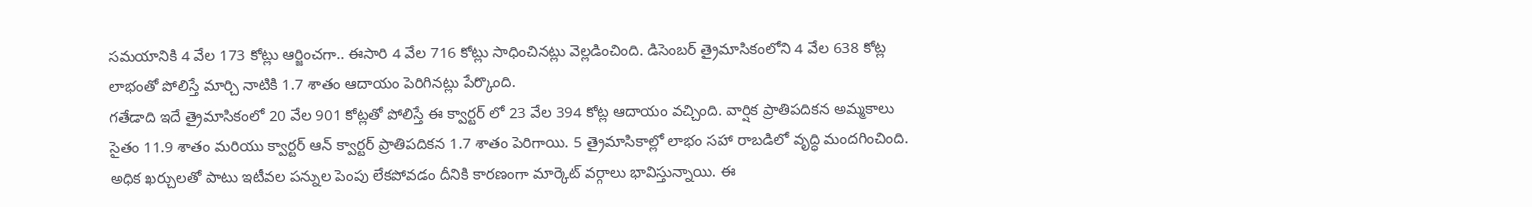సమయానికి 4 వేల 173 కోట్లు ఆర్జించగా.. ఈసారి 4 వేల 716 కోట్లు సాధించినట్లు వెల్లడించింది. డిసెంబర్ త్రైమాసికంలోని 4 వేల 638 కోట్ల లాభంతో పోలిస్తే మార్చి నాటికి 1.7 శాతం ఆదాయం పెరిగినట్లు పేర్కొంది.
గతేడాది ఇదే త్రైమాసికంలో 20 వేల 901 కోట్లతో పోలిస్తే ఈ క్వార్టర్ లో 23 వేల 394 కోట్ల ఆదాయం వచ్చింది. వార్షిక ప్రాతిపదికన అమ్మకాలు సైతం 11.9 శాతం మరియు క్వార్టర్ ఆన్ క్వార్టర్ ప్రాతిపదికన 1.7 శాతం పెరిగాయి. 5 త్రైమాసికాల్లో లాభం సహా రాబడిలో వృద్ధి మందగించింది. అధిక ఖర్చులతో పాటు ఇటీవల పన్నుల పెంపు లేకపోవడం దీనికి కారణంగా మార్కెట్ వర్గాలు భావిస్తున్నాయి. ఈ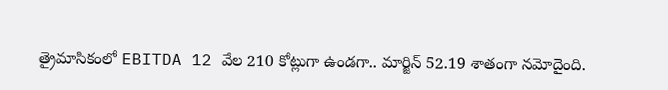త్రైమాసికంలో EBITDA 12 వేల 210 కోట్లుగా ఉండగా.. మార్జిన్ 52.19 శాతంగా నమోదైంది.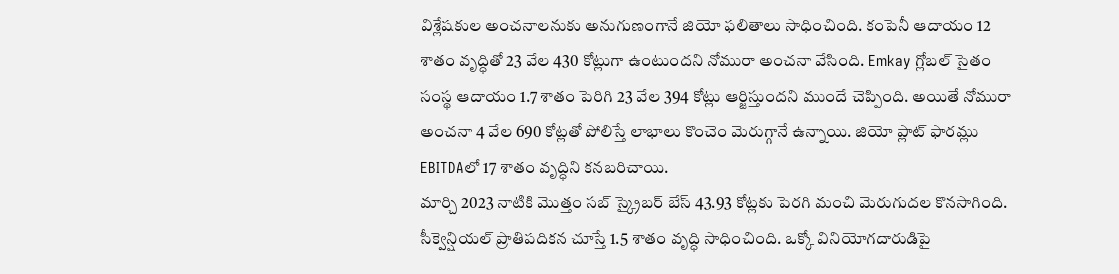విశ్లేషకుల అంచనాలనుకు అనుగుణంగానే జియో ఫలితాలు సాధించింది. కంపెనీ ఆదాయం 12 శాతం వృద్ధితో 23 వేల 430 కోట్లుగా ఉంటుందని నోమురా అంచనా వేసింది. Emkay గ్లోబల్ సైతం సంస్థ ఆదాయం 1.7 శాతం పెరిగి 23 వేల 394 కోట్లు ఆర్జిస్తుందని ముందే చెప్పింది. అయితే నోమురా అంచనా 4 వేల 690 కోట్లతో పోలిస్తే లాభాలు కొంచెం మెరుగ్గానే ఉన్నాయి. జియో ప్లాట్ ఫారమ్లు EBITDAలో 17 శాతం వృద్ధిని కనబరిచాయి.
మార్చి 2023 నాటికి మొత్తం సబ్ స్క్రైబర్ బేస్ 43.93 కోట్లకు పెరగి మంచి మెరుగుదల కొనసాగింది. సీక్వెన్షియల్ ప్రాతిపదికన చూస్తే 1.5 శాతం వృద్ధి సాధించింది. ఒక్కో వినియోగదారుడిపై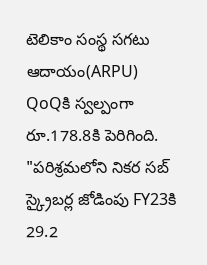టెలికాం సంస్థ సగటు ఆదాయం(ARPU) QoQకి స్వల్పంగా రూ.178.8కి పెరిగింది. "పరిశ్రమలోని నికర సబ్ స్క్రైబర్ల జోడింపు FY23కి 29.2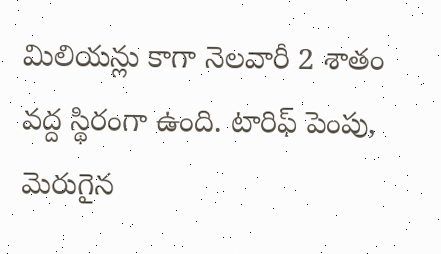మిలియన్లు కాగా నెలవారీ 2 శాతం వద్ద స్థిరంగా ఉంది. టారిఫ్ పెంపు, మెరుగైన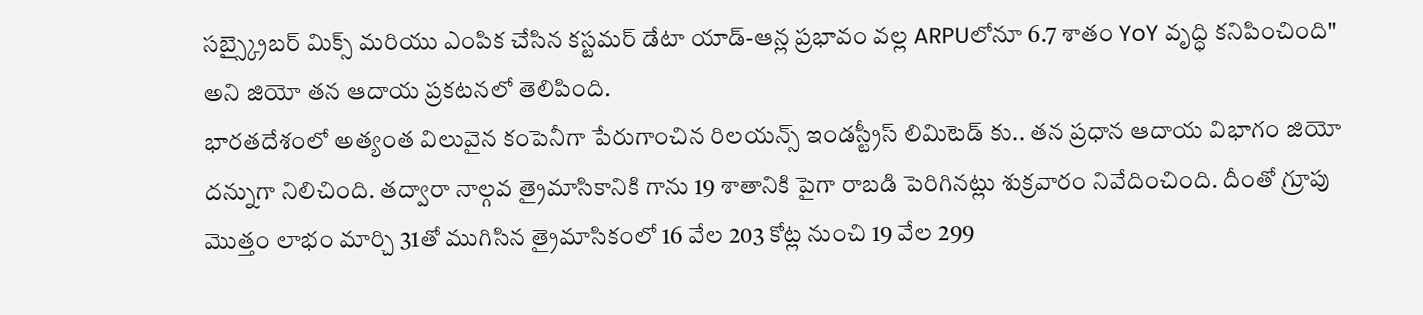సబ్స్క్రైబర్ మిక్స్ మరియు ఎంపిక చేసిన కస్టమర్ డేటా యాడ్-ఆన్ల ప్రభావం వల్ల ARPUలోనూ 6.7 శాతం YoY వృద్ధి కనిపించింది" అని జియో తన ఆదాయ ప్రకటనలో తెలిపింది.
భారతదేశంలో అత్యంత విలువైన కంపెనీగా పేరుగాంచిన రిలయన్స్ ఇండస్ట్రీస్ లిమిటెడ్ కు.. తన ప్రధాన ఆదాయ విభాగం జియో దన్నుగా నిలిచింది. తద్వారా నాల్గవ త్రైమాసికానికి గాను 19 శాతానికి పైగా రాబడి పెరిగినట్లు శుక్రవారం నివేదించింది. దీంతో గ్రూపు మొత్తం లాభం మార్చి 31తో ముగిసిన త్రైమాసికంలో 16 వేల 203 కోట్ల నుంచి 19 వేల 299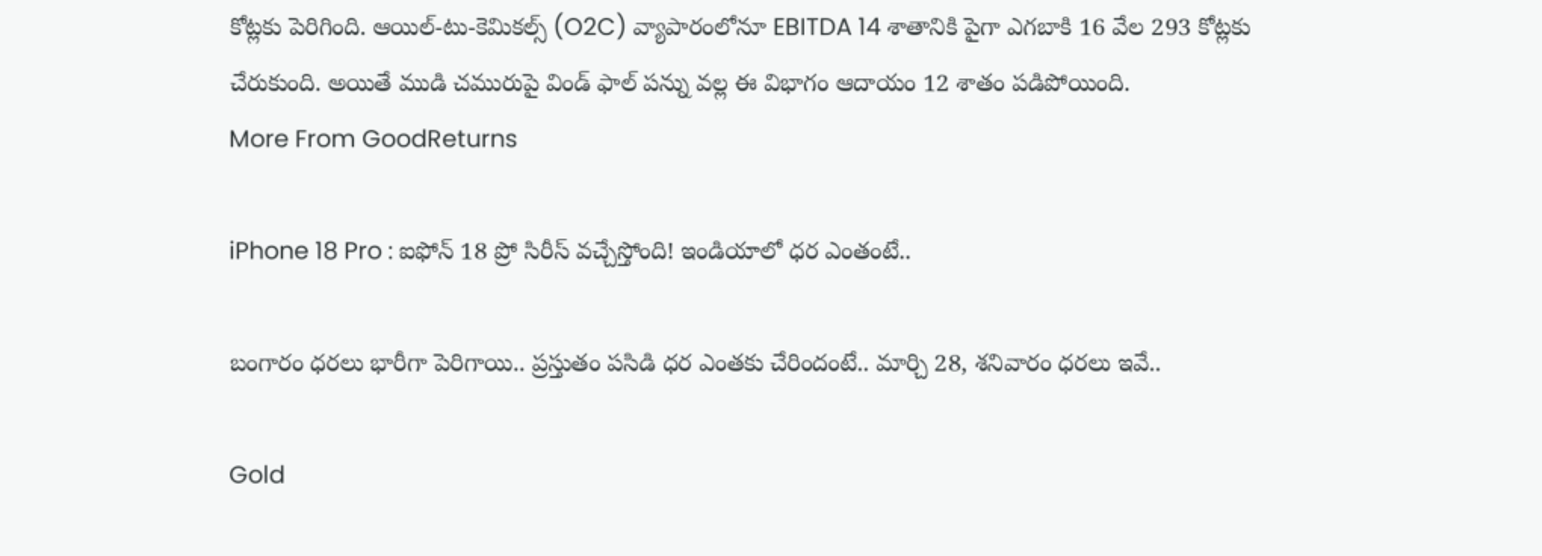కోట్లకు పెరిగింది. ఆయిల్-టు-కెమికల్స్ (O2C) వ్యాపారంలోనూ EBITDA 14 శాతానికి పైగా ఎగబాకి 16 వేల 293 కోట్లకు చేరుకుంది. అయితే ముడి చమురుపై విండ్ ఫాల్ పన్ను వల్ల ఈ విభాగం ఆదాయం 12 శాతం పడిపోయింది.
More From GoodReturns

iPhone 18 Pro : ఐఫోన్ 18 ప్రో సిరీస్ వచ్చేస్తోంది! ఇండియాలో ధర ఎంతంటే..

బంగారం ధరలు భారీగా పెరిగాయి.. ప్రస్తుతం పసిడి ధర ఎంతకు చేరిందంటే.. మార్చి 28, శనివారం ధరలు ఇవే..

Gold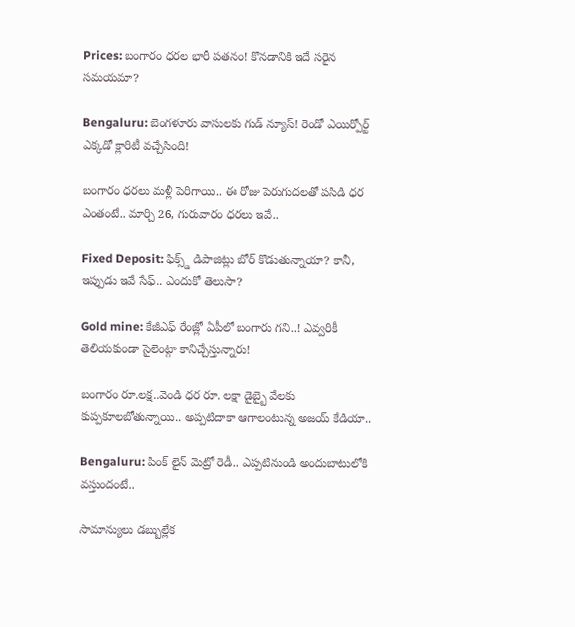Prices: బంగారం ధరల భారీ పతనం! కొనడానికి ఇదే సరైన సమయమా?

Bengaluru: బెంగళూరు వాసులకు గుడ్ న్యూస్! రెండో ఎయిర్పోర్ట్ ఎక్కడో క్లారిటీ వచ్చేసింది!

బంగారం ధరలు మళ్లీ పెరిగాయి.. ఈ రోజు పెరుగుదలతో పసిడి ధర ఎంతంటే.. మార్చి 26, గురువారం ధరలు ఇవే..

Fixed Deposit: ఫిక్స్డ్ డిపాజిట్లు బోర్ కొడుతున్నాయా? కానీ, ఇప్పుడు ఇవే సేఫ్.. ఎందుకో తెలుసా?

Gold mine: కేజీఎఫ్ రేంజ్లో ఏపీలో బంగారు గని..! ఎవ్వరికీ తెలియకుండా సైలెంట్గా కానిచ్చేస్తున్నారు!

బంగారం రూ.లక్ష..వెండి ధర రూ. లక్షా డైబ్బై వేలకు కుప్పకూలబోతున్నాయి.. అప్పటిదాకా ఆగాలంటున్న అజయ్ కేడియా..

Bengaluru: పింక్ లైన్ మెట్రో రెడీ.. ఎప్పటినుండి అందుబాటులోకి వస్తుందంటే..

సామాన్యులు డబ్బుల్లేక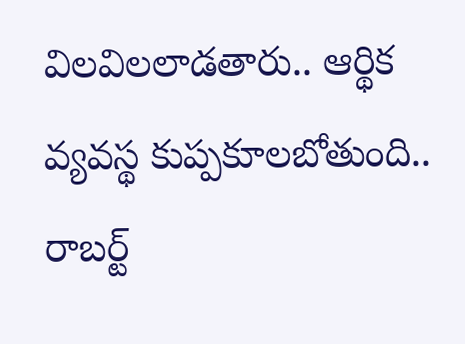విలవిలలాడతారు.. ఆర్థిక వ్యవస్థ కుప్పకూలబోతుంది.. రాబర్ట్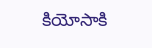కియోసాకి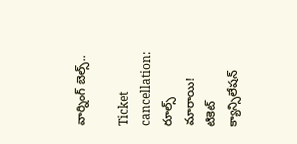వార్నింగ్ బెల్స్..

Ticket cancellation: రూల్స్ మారాయి! టికెట్ క్యాన్సిలేషన్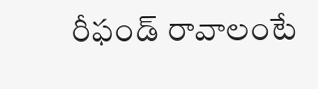రీఫండ్ రావాలంటే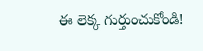ఈ లెక్క గుర్తుంచుకోండి!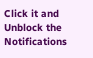Click it and Unblock the Notifications